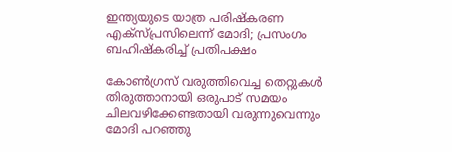ഇന്ത്യയുടെ യാത്ര പരിഷ്കരണ എക്സ്പ്രസിലെന്ന് മോദി; പ്രസംഗം ബഹിഷ്കരിച്ച് പ്രതിപക്ഷം

കോൺഗ്രസ് വരുത്തിവെച്ച തെറ്റുകൾ തിരുത്താനായി ഒരുപാട് സമയം ചിലവഴിക്കേണ്ടതായി വരുന്നുവെന്നും മോദി പറഞ്ഞു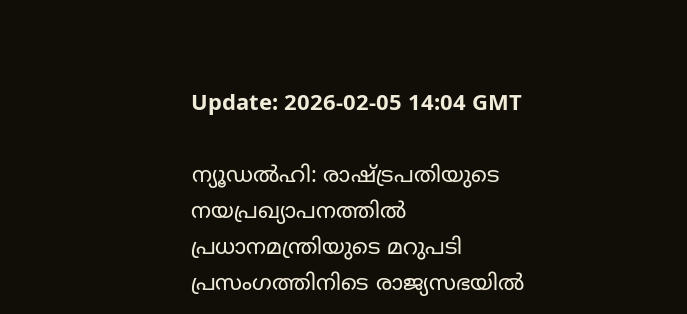Update: 2026-02-05 14:04 GMT

ന്യൂഡല്‍ഹി: രാഷ്ട്രപതിയുടെ നയപ്രഖ്യാപനത്തില്‍ പ്രധാനമന്ത്രിയുടെ മറുപടി പ്രസംഗത്തിനിടെ രാജ്യസഭയില്‍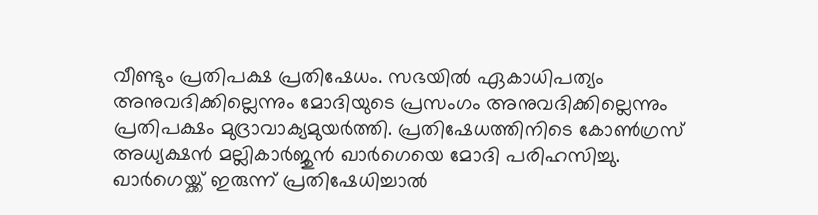വീണ്ടും പ്രതിപക്ഷ പ്രതിഷേധം. സഭയില്‍ ഏകാധിപത്യം അനുവദിക്കില്ലെന്നും മോദിയുടെ പ്രസംഗം അനുവദിക്കില്ലെന്നും പ്രതിപക്ഷം മുദ്രാവാക്യമുയര്‍ത്തി. പ്രതിഷേധത്തിനിടെ കോണ്‍ഗ്രസ് അധ്യക്ഷന്‍ മല്ലികാര്‍ജുന്‍ ഖാര്‍ഗെയെ മോദി പരിഹസിച്ചു. ഖാര്‍ഗെയ്ക്ക് ഇരുന്ന് പ്രതിഷേധിച്ചാല്‍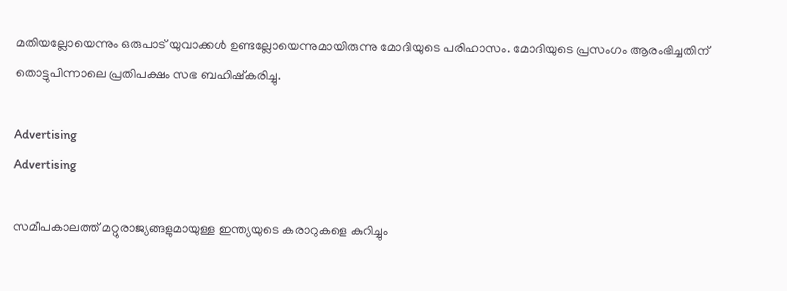മതിയല്ലോയെന്നും ഒരുപാട് യുവാക്കള്‍ ഉണ്ടല്ലോയെന്നുമായിരുന്നു മോദിയുടെ പരിഹാസം. മോദിയുടെ പ്രസംഗം ആരംഭിച്ചതിന് തൊട്ടുപിന്നാലെ പ്രതിപക്ഷം സഭ ബഹിഷ്കരിച്ചു.

Advertising
Advertising

സമീപകാലത്ത് മറ്റുരാജ്യങ്ങളുമായുള്ള ഇന്ത്യയുടെ കരാറുകളെ കുറിച്ചും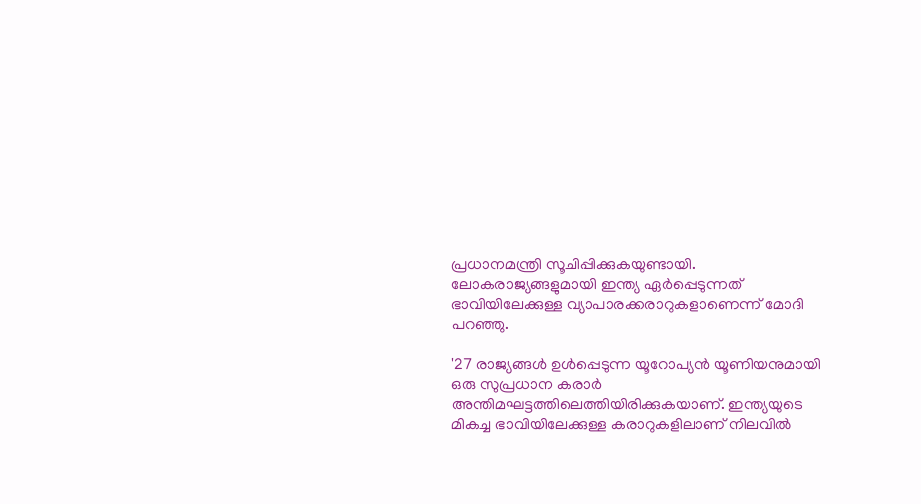പ്രധാനമന്ത്രി സൂചിപ്പിക്കുകയുണ്ടായി. ലോകരാജ്യങ്ങളുമായി ഇന്ത്യ ഏര്‍പ്പെടുന്നത് ഭാവിയിലേക്കുള്ള വ്യാപാരക്കരാറുകളാണെന്ന് മോദി പറഞ്ഞു.

'27 രാജ്യങ്ങള്‍ ഉള്‍പ്പെടുന്ന യൂറോപ്യന്‍ യൂണിയനുമായി ഒരു സുപ്രധാന കരാര്‍ അന്തിമഘട്ടത്തിലെത്തിയിരിക്കുകയാണ്. ഇന്ത്യയുടെ മികച്ച ഭാവിയിലേക്കുള്ള കരാറുകളിലാണ് നിലവില്‍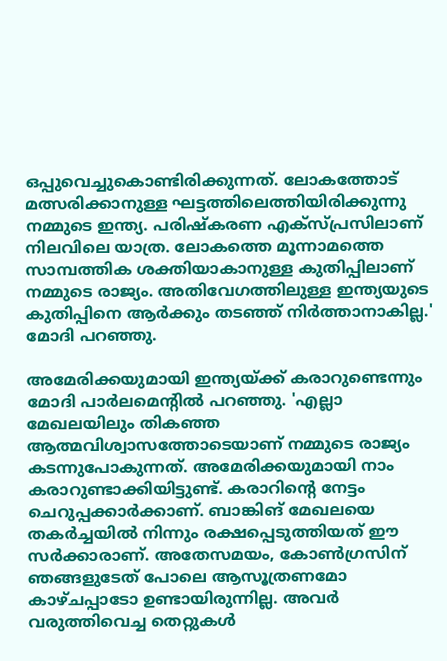ഒപ്പുവെച്ചുകൊണ്ടിരിക്കുന്നത്. ലോകത്തോട് മത്സരിക്കാനുള്ള ഘട്ടത്തിലെത്തിയിരിക്കുന്നു നമ്മുടെ ഇന്ത്യ. പരിഷ്‌കരണ എക്‌സ്പ്രസിലാണ് നിലവിലെ യാത്ര. ലോകത്തെ മൂന്നാമത്തെ സാമ്പത്തിക ശക്തിയാകാനുള്ള കുതിപ്പിലാണ് നമ്മുടെ രാജ്യം. അതിവേഗത്തിലുള്ള ഇന്ത്യയുടെ കുതിപ്പിനെ ആർക്കും തടഞ്ഞ് നിര്‍ത്താനാകില്ല.' മോദി പറഞ്ഞു.

അമേരിക്കയുമായി ഇന്ത്യയ്ക്ക് കരാറുണ്ടെന്നും മോദി പാര്‍ലമെന്റില്‍ പറഞ്ഞു. 'എല്ലാ മേഖലയിലും തികഞ്ഞ ആത്മവിശ്വാസത്തോടെയാണ് നമ്മുടെ രാജ്യം കടന്നുപോകുന്നത്. അമേരിക്കയുമായി നാം കരാറുണ്ടാക്കിയിട്ടുണ്ട്. കരാറിന്റെ നേട്ടം ചെറുപ്പക്കാര്‍ക്കാണ്. ബാങ്കിങ് മേഖലയെ തകര്‍ച്ചയില്‍ നിന്നും രക്ഷപ്പെടുത്തിയത് ഈ സര്‍ക്കാരാണ്. അതേസമയം, കോണ്‍ഗ്രസിന് ഞങ്ങളുടേത് പോലെ ആസൂത്രണമോ കാഴ്ചപ്പാടോ ഉണ്ടായിരുന്നില്ല. അവര്‍ വരുത്തിവെച്ച തെറ്റുകള്‍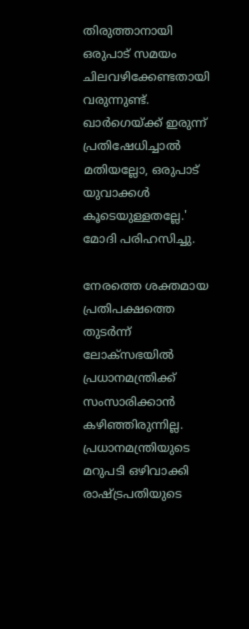തിരുത്താനായി ഒരുപാട് സമയം ചിലവഴിക്കേണ്ടതായി വരുന്നുണ്ട്. ഖാര്‍ഗെയ്ക്ക് ഇരുന്ന് പ്രതിഷേധിച്ചാല്‍ മതിയല്ലോ, ഒരുപാട് യുവാക്കള്‍ കൂടെയുള്ളതല്ലേ.' മോദി പരിഹസിച്ചു.

നേരത്തെ ശക്തമായ പ്രതിപക്ഷത്തെ തുടര്‍ന്ന് ലോക്‌സഭയില്‍ പ്രധാനമന്ത്രിക്ക് സംസാരിക്കാന്‍ കഴിഞ്ഞിരുന്നില്ല. പ്രധാനമന്ത്രിയുടെ മറുപടി ഒഴിവാക്കി രാഷ്ട്രപതിയുടെ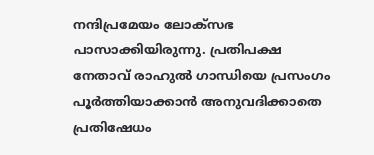നന്ദിപ്രമേയം ലോക്‌സഭ പാസാക്കിയിരുന്നു. പ്രതിപക്ഷ നേതാവ് രാഹുല്‍ ഗാന്ധിയെ പ്രസംഗം പൂര്‍ത്തിയാക്കാന്‍ അനുവദിക്കാതെ പ്രതിഷേധം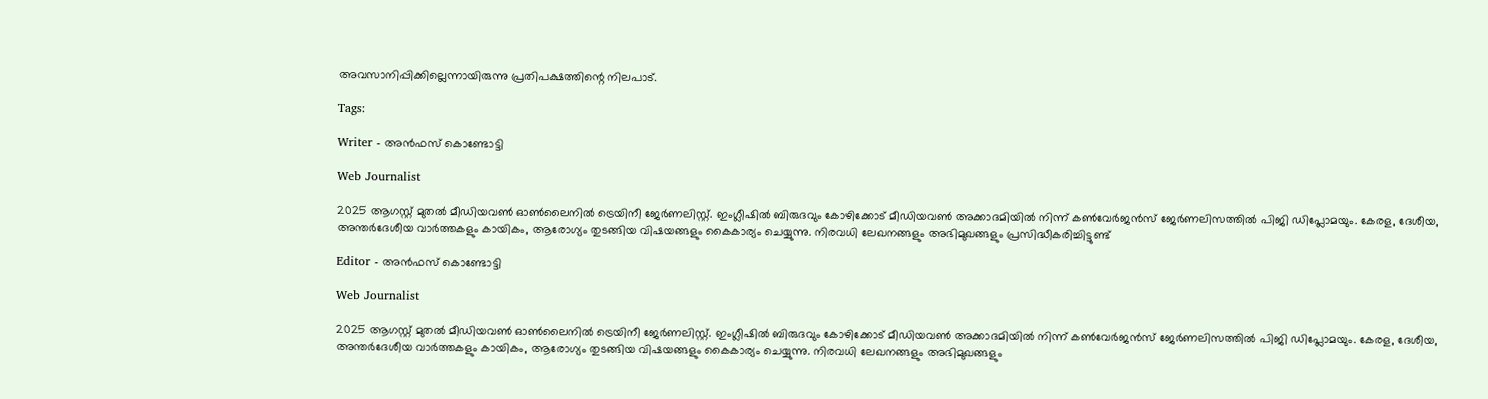അവസാനിപ്പിക്കില്ലെന്നായിരുന്നു പ്രതിപക്ഷത്തിന്റെ നിലപാട്.

Tags:

Writer - അൻഫസ് കൊണ്ടോട്ടി

Web Journalist

2025 ആഗസ്റ്റ് മുതൽ മീഡിയവൺ ഓൺലൈനിൽ ട്രെയിനീ ജേർണലിസ്റ്റ്. ഇംഗ്ലീഷിൽ ബിരുദവും കോഴിക്കോട് മീഡിയവൺ അക്കാദമിയിൽ നിന്ന് കൺവേർജൻസ് ജേർണലിസത്തിൽ പിജി ഡിപ്ലോമയും. കേരള, ദേശീയ, അന്തർദേശീയ വാർത്തകളും കായികം, ആരോഗ്യം തുടങ്ങിയ വിഷയങ്ങളും കൈകാര്യം ചെയ്യുന്നു. നിരവധി ലേഖനങ്ങളും അഭിമുഖങ്ങളും പ്രസിദ്ധീകരിച്ചിട്ടുണ്ട്

Editor - അൻഫസ് കൊണ്ടോട്ടി

Web Journalist

2025 ആഗസ്റ്റ് മുതൽ മീഡിയവൺ ഓൺലൈനിൽ ട്രെയിനീ ജേർണലിസ്റ്റ്. ഇംഗ്ലീഷിൽ ബിരുദവും കോഴിക്കോട് മീഡിയവൺ അക്കാദമിയിൽ നിന്ന് കൺവേർജൻസ് ജേർണലിസത്തിൽ പിജി ഡിപ്ലോമയും. കേരള, ദേശീയ, അന്തർദേശീയ വാർത്തകളും കായികം, ആരോഗ്യം തുടങ്ങിയ വിഷയങ്ങളും കൈകാര്യം ചെയ്യുന്നു. നിരവധി ലേഖനങ്ങളും അഭിമുഖങ്ങളും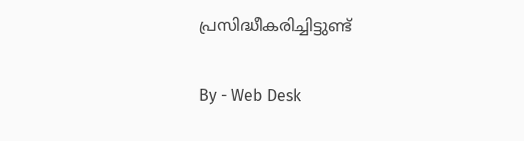പ്രസിദ്ധീകരിച്ചിട്ടുണ്ട്

By - Web Desk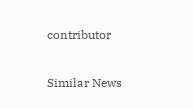contributor

Similar News